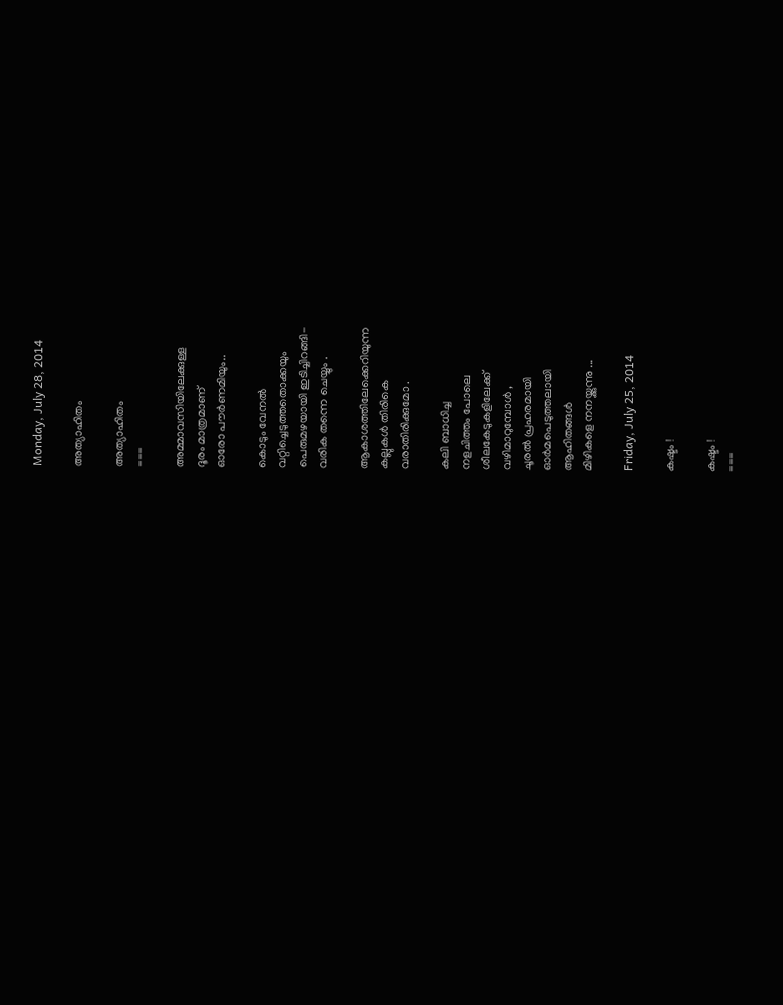Monday, July 28, 2014

അത്യാഹിതം

അത്യാഹിതം
===

അമ്മാവസിയിലേക്കുള്ള
ദൂരം മാത്രമാണ്
ഓരോ പൗര്‍ണമിയും..

കൊടും വേനല്‍
വറ്റിച്ചെടുത്തതൊക്കയും
പെരുമഴയായി ഇടിച്ചിറങ്ങി-
വരിക തന്നെ ചെയ്യും .

ആകാശത്തിലേക്കെറിയുന്ന
കല്ലുകള്‍ തിരികെ
വരാതിരിക്കുമോ .

കലി ബാധിച്ച
നളചിത്തം പോലെ
ശീലകേടുകളിലേക്ക്
വഴിമാറുമ്പോള്‍ ,
ചൂരല്‍ പ്രഹരമായി
ഓര്‍മപെടുത്തലായി
ആഹിതങ്ങള്‍
മിഴികളെ നനയ്ക്കുന്നു ...

Friday, July 25, 2014

കഷ്ടം !

കഷ്ടം !
===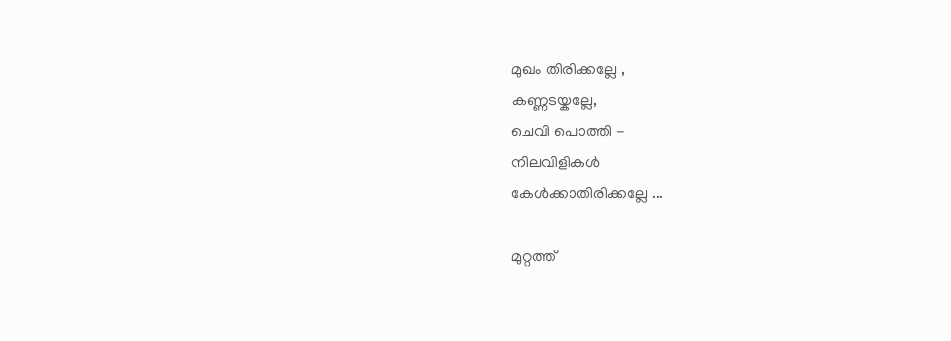മുഖം തിരിക്കല്ലേ ,
കണ്ണടയ്കല്ലേ,
ചെവി പൊത്തി -
നിലവിളികള്‍
കേള്‍ക്കാതിരിക്കല്ലേ ...

മുറ്റത്ത്‌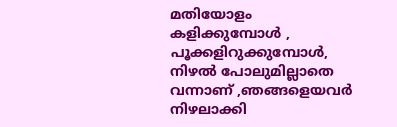മതിയോളം
കളിക്കുമ്പോള്‍ ,
പൂക്കളിറുക്കുമ്പോള്‍,
നിഴല്‍ പോലുമില്ലാതെ
വന്നാണ് ,ഞങ്ങളെയവര്‍
നിഴലാക്കി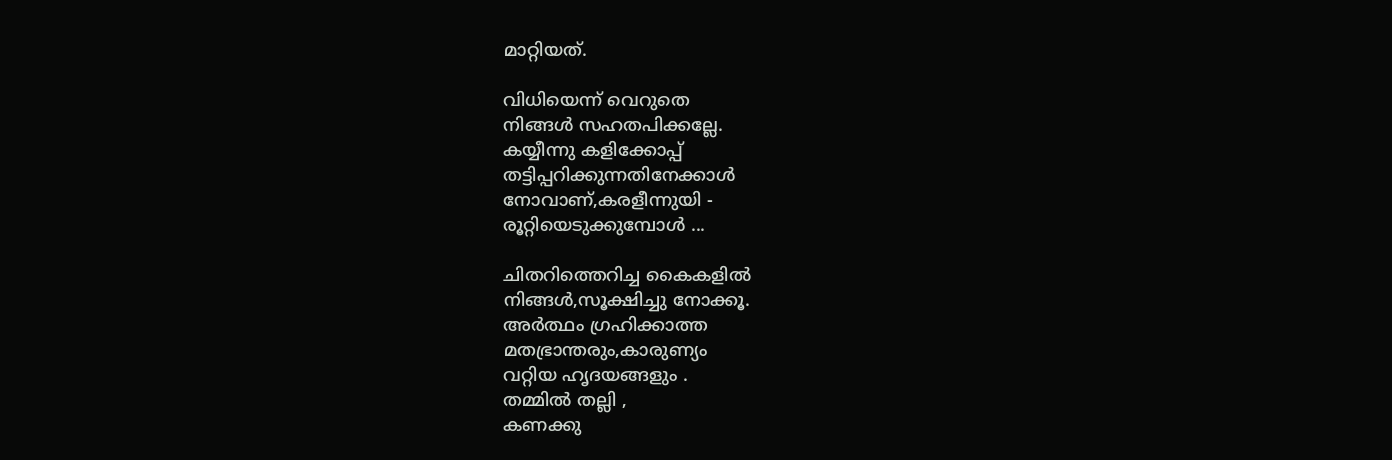മാറ്റിയത്.

വിധിയെന്ന് വെറുതെ
നിങ്ങള്‍ സഹതപിക്കല്ലേ.
കയ്യീന്നു കളിക്കോപ്പ്
തട്ടിപ്പറിക്കുന്നതിനേക്കാള്‍
നോവാണ്,കരളീന്നുയി -
രൂറ്റിയെടുക്കുമ്പോള്‍ ...

ചിതറിത്തെറിച്ച കൈകളില്‍
നിങ്ങള്‍,സൂക്ഷിച്ചു നോക്കൂ.
അര്‍ത്ഥം ഗ്രഹിക്കാത്ത
മതഭ്രാന്തരും,കാരുണ്യം
വറ്റിയ ഹൃദയങ്ങളും .
തമ്മില്‍ തല്ലി ,
കണക്കു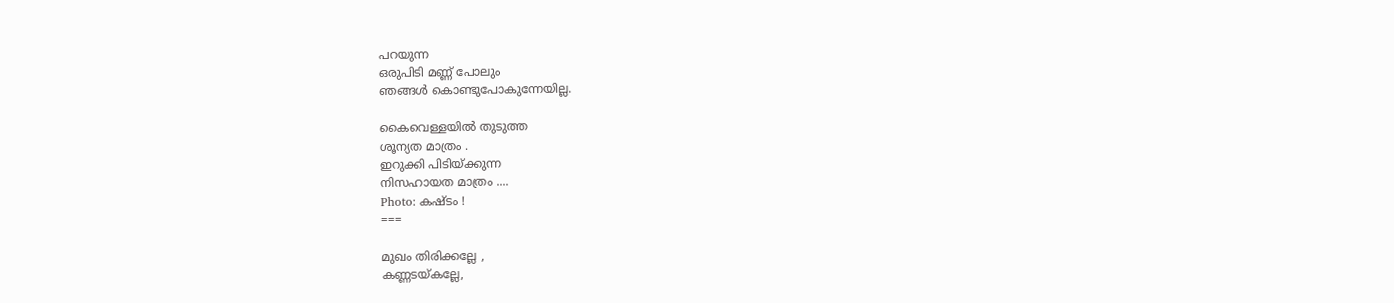പറയുന്ന
ഒരുപിടി മണ്ണ് പോലും
ഞങ്ങള്‍ കൊണ്ടുപോകുന്നേയില്ല.

കൈവെള്ളയില്‍ തുടുത്ത
ശൂന്യത മാത്രം .
ഇറുക്കി പിടിയ്ക്കുന്ന
നിസഹായത മാത്രം ....
Photo: കഷ്ടം !
===

മുഖം തിരിക്കല്ലേ ,
കണ്ണടയ്കല്ലേ,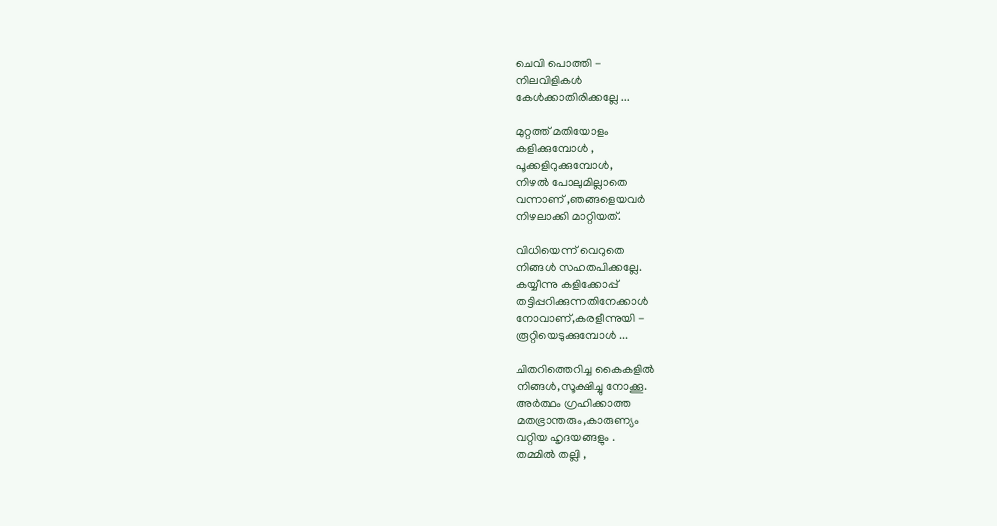ചെവി പൊത്തി -
നിലവിളികള്‍
കേള്‍ക്കാതിരിക്കല്ലേ ...

മുറ്റത്ത്‌ മതിയോളം
കളിക്കുമ്പോള്‍ ,
പൂക്കളിറുക്കുമ്പോള്‍,
നിഴല്‍ പോലുമില്ലാതെ
വന്നാണ് ,ഞങ്ങളെയവര്‍
നിഴലാക്കി മാറ്റിയത്.

വിധിയെന്ന് വെറുതെ
നിങ്ങള്‍ സഹതപിക്കല്ലേ.
കയ്യീന്നു കളിക്കോപ്പ്
തട്ടിപ്പറിക്കുന്നതിനേക്കാള്‍
നോവാണ്,കരളീന്നുയി -
രൂറ്റിയെടുക്കുമ്പോള്‍ ...

ചിതറിത്തെറിച്ച കൈകളില്‍
നിങ്ങള്‍,സൂക്ഷിച്ചു നോക്കൂ.
അര്‍ത്ഥം ഗ്രഹിക്കാത്ത
മതഭ്രാന്തരും,കാരുണ്യം
വറ്റിയ ഹൃദയങ്ങളും .
തമ്മില്‍ തല്ലി ,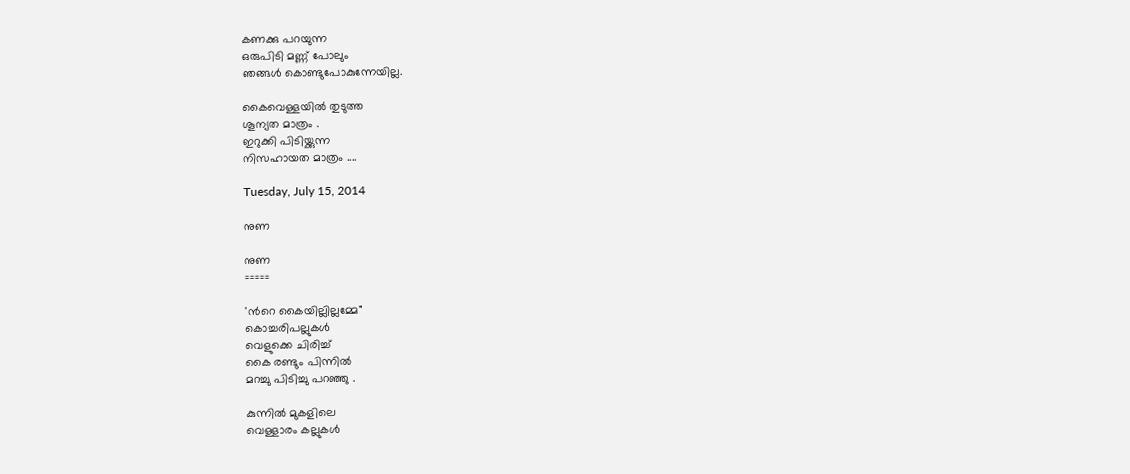കണക്കു പറയുന്ന
ഒരുപിടി മണ്ണ് പോലും
ഞങ്ങള്‍ കൊണ്ടുപോകുന്നേയില്ല.

കൈവെള്ളയില്‍ തുടുത്ത
ശൂന്യത മാത്രം .
ഇറുക്കി പിടിയ്ക്കുന്ന
നിസഹായത മാത്രം ....

Tuesday, July 15, 2014

നുണ

നുണ
=====

'ന്‍റെ കൈയില്ലില്ലമ്മേ"
കൊച്ചരിപല്ലുകള്‍
വെളുക്കെ ചിരിച്ച്
കൈ രണ്ടും പിന്നില്‍
മറച്ചു പിടിച്ചു പറഞ്ഞു .

കുന്നില്‍ മുകളിലെ
വെള്ളാരം കല്ലുകള്‍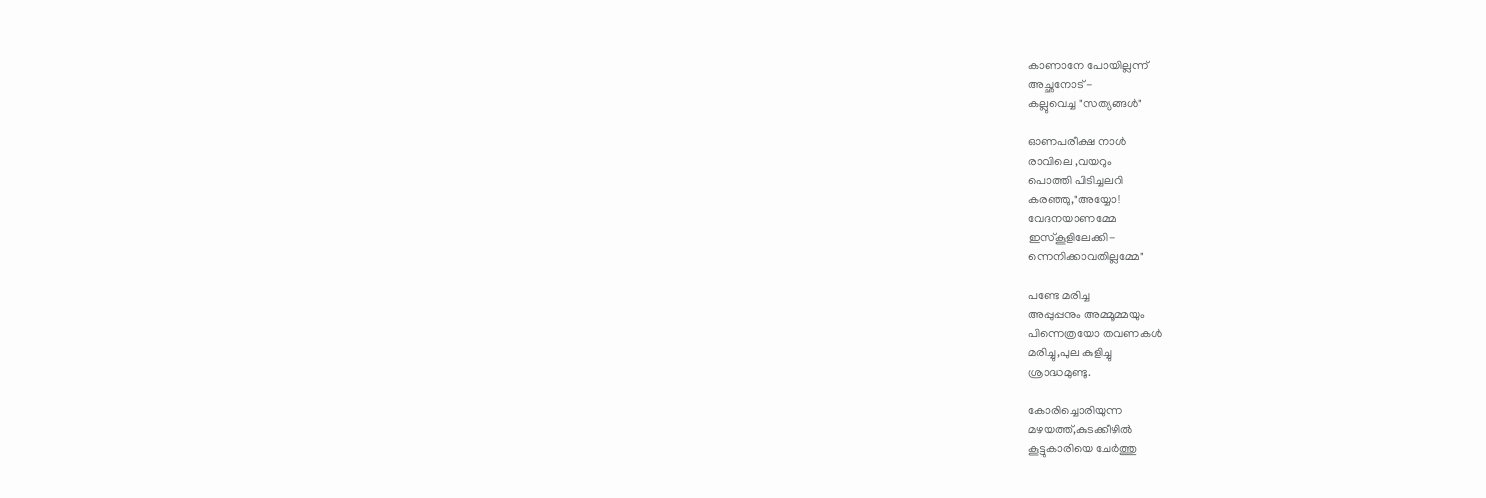കാണാനേ പോയില്ലന്ന്
അച്ഛനോട് -
കല്ലുവെച്ച "സത്യങ്ങള്‍"

ഓണപരീക്ഷ നാള്‍
രാവിലെ ,വയറും
പൊത്തി പിടിച്ചലറി
കരഞ്ഞു,"അയ്യോ!
വേദനയാണമ്മേ
ഇസ്കൂളിലേക്കി-
ന്നെനിക്കാവതില്ലമ്മേ"

പണ്ടേ മരിച്ച
അപ്പുപ്പനും അമ്മൂമ്മയും
പിന്നെത്രയോ തവണകള്‍
മരിച്ചു,പുല കുളിച്ചു
ശ്രാദ്ധമുണ്ടു.

കോരിച്ചൊരിയുന്ന
മഴയത്ത്,കുടക്കീഴില്‍
കൂട്ടുകാരിയെ ചേര്‍ത്തു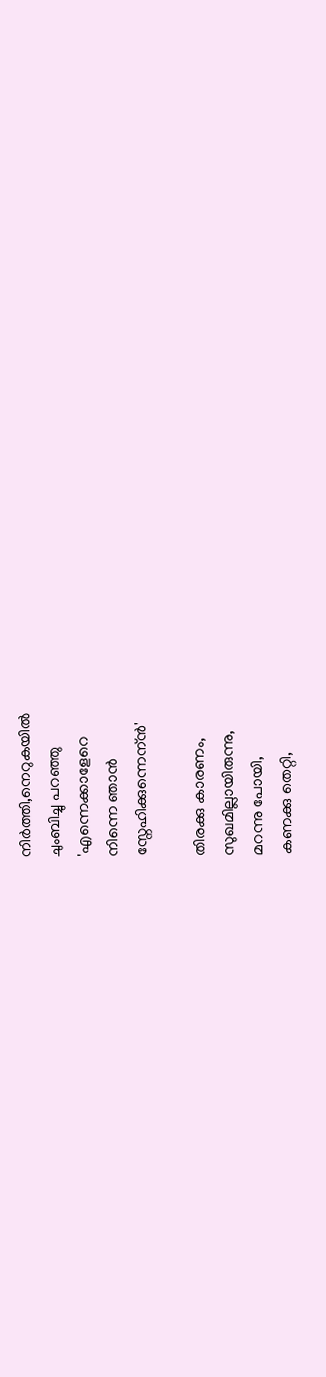നിര്‍ത്തി,നെറുകയില്‍
ചുംബിച്ചു പറഞ്ഞു
'എന്നെക്കാളേറെ
നിന്നെ ഞാന്‍
സ്നേഹിക്കുന്നെന്ന്‍'

തിരക്കു കാരണം,
സുഖമില്ലായിരുന്നു,
മറന്നു പോയി,
കണക്കു തെറ്റി,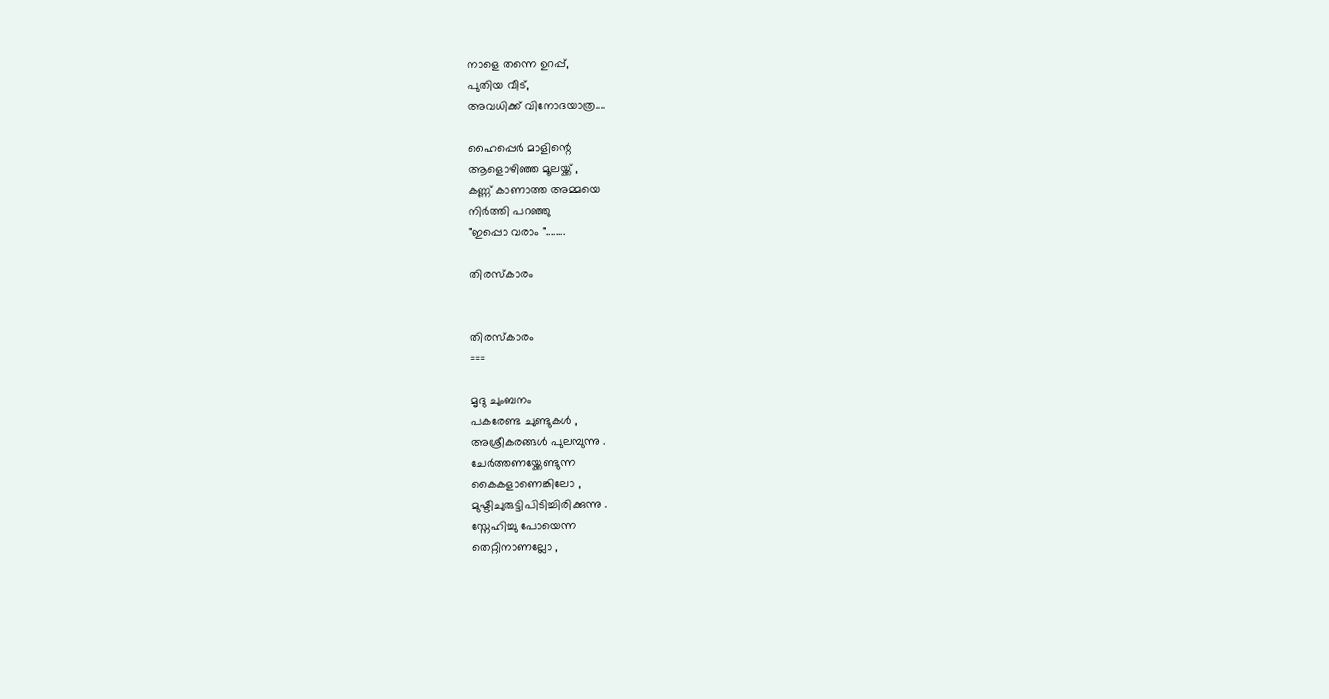നാളെ തന്നെ ഉറപ്പ്,
പുതിയ വീട്,
അവധിക്ക് വിനോദയാത്ര....

ഹൈപ്പെര്‍ മാളിന്റെ
ആളൊഴിഞ്ഞ മൂലയ്ക്ക് ,
കണ്ണ് കാണാത്ത അമ്മയെ
നിര്‍ത്തി പറഞ്ഞു
"ഇപ്പൊ വരാം "........

തിരസ്കാരം


തിരസ്കാരം
===

മൃദു ചുംബനം
പകരേണ്ട ചുണ്ടുകൾ ,
അശ്രീകരങ്ങൾ പുലമ്പുന്നു .
ചേർത്തണയ്ക്കേണ്ടുന്ന
കൈകളാണെങ്കിലോ ,
മുഷ്ടിചുരുട്ടിപിടിച്ചിരിക്കുന്നു .
സ്നേഹിച്ചു പോയെന്ന
തെറ്റിനാണല്ലോ ,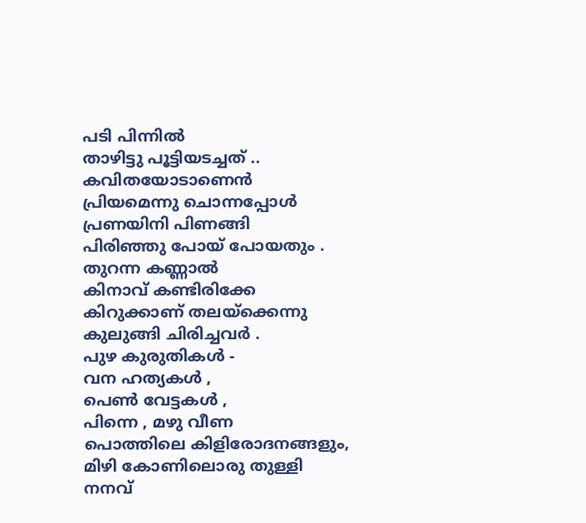പടി പിന്നിൽ
താഴിട്ടു പൂട്ടിയടച്ചത് ..
കവിതയോടാണെൻ
പ്രിയമെന്നു ചൊന്നപ്പോൾ
പ്രണയിനി പിണങ്ങി
പിരിഞ്ഞു പോയ്‌ പോയതും .
തുറന്ന കണ്ണാൽ
കിനാവ്‌ കണ്ടിരിക്കേ
കിറുക്കാണ് തലയ്ക്കെന്നു
കുലുങ്ങി ചിരിച്ചവർ .
പുഴ കുരുതികൾ -
വന ഹത്യകൾ ,
പെണ്‍ വേട്ടകൾ ,
പിന്നെ , മഴു വീണ
പൊത്തിലെ കിളിരോദനങ്ങളും,
മിഴി കോണിലൊരു തുള്ളി
നനവ്‌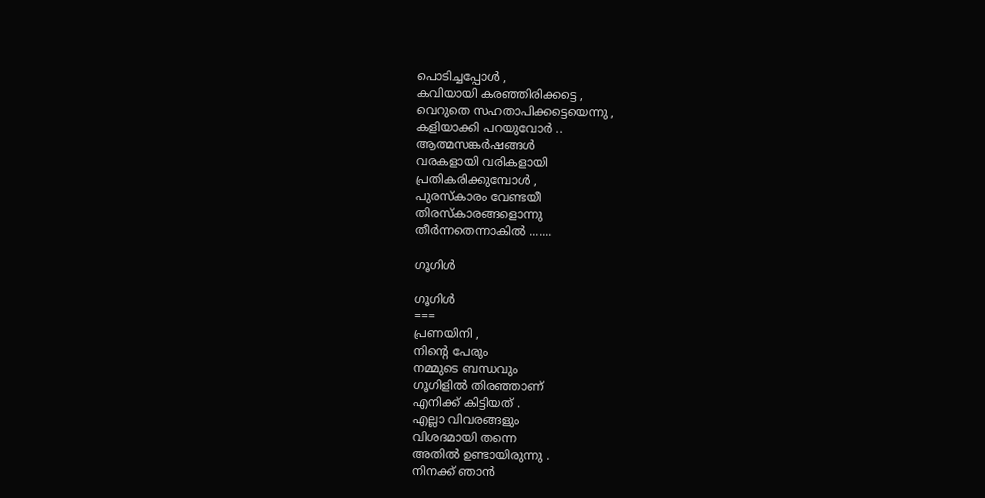പൊടിച്ചപ്പോൾ ,
കവിയായി കരഞ്ഞിരിക്കട്ടെ ,
വെറുതെ സഹതാപിക്കട്ടെയെന്നു ,
കളിയാക്കി പറയുവോർ ..
ആത്മസങ്കർഷങ്ങൾ
വരകളായി വരികളായി
പ്രതികരിക്കുമ്പോൾ ,
പുരസ്കാരം വേണ്ടയീ
തിരസ്കാരങ്ങളൊന്നു
തീർന്നതെന്നാകിൽ .......

ഗൂഗിള്‍

ഗൂഗിള്‍
===
പ്രണയിനി ,
നിന്റെ പേരും
നമ്മുടെ ബന്ധവും
ഗൂഗിളില്‍ തിരഞ്ഞാണ്
എനിക്ക് കിട്ടിയത് .
എല്ലാ വിവരങ്ങളും
വിശദമായി തന്നെ
അതില്‍ ഉണ്ടായിരുന്നു .
നിനക്ക് ഞാന്‍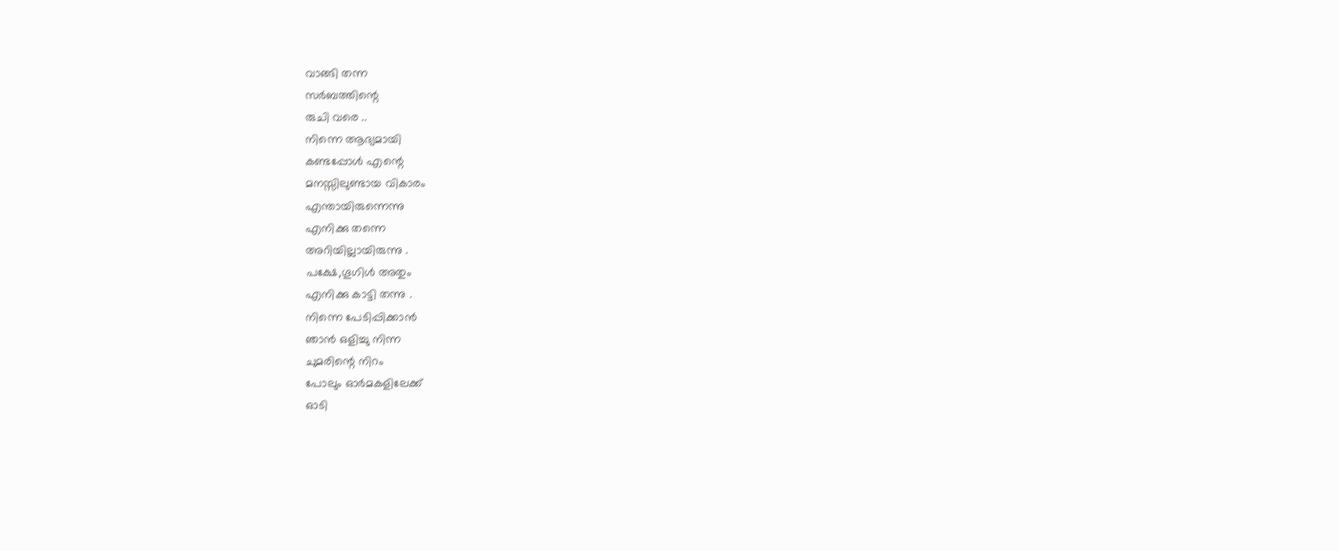വാങ്ങി തന്ന
സര്‍ബത്തിന്റെ
രുചി വരെ ..
നിന്നെ ആദ്യമായി
കണ്ടപ്പോള്‍ എന്റെ
മനസ്സിലുണ്ടായ വികാരം
എന്തായിരുന്നെന്നു
എനിക്കു തന്നെ
അറിയില്ലായിരുന്നു .
പക്ഷേ,ഗൂഗിള്‍ അതും
എനിക്കു കാട്ടി തന്നു .
നിന്നെ പേടിപ്പിക്കാന്‍
ഞാന്‍ ഒളിച്ചു നിന്ന
ചുമരിന്റെ നിറം
പോലും ഓര്‍മകളിലേക്ക്
ഓടി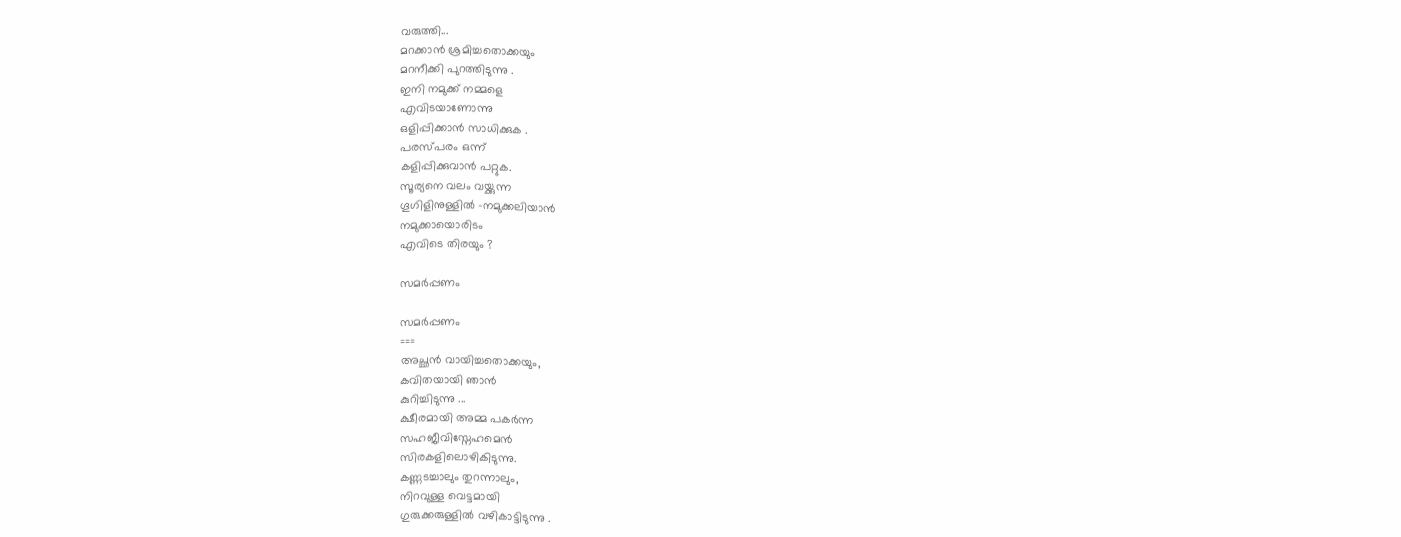വരുത്തി...
മറക്കാന്‍ ശ്രമിച്ചതൊക്കയും
മറനീക്കി പുറത്തിടുന്നു .
ഇനി നമുക്ക് നമ്മളെ
എവിടയാണോന്നു
ഒളിപ്പിക്കാന്‍ സാധിക്കുക .
പരസ്പരം ഒന്ന്
കളിപ്പിക്കുവാന്‍ പറ്റുക.
സൂര്യനെ വലം വയ്ക്കുന്ന
ഗൂഗിളിനുള്ളില്‍ -നമുക്കലിയാന്‍
നമുക്കായൊരിടം
എവിടെ തിരയും ?

സമര്‍പ്പണം

സമര്‍പ്പണം
===
അച്ഛന്‍ വായിച്ചതൊക്കയും,
കവിതയായി ഞാന്‍
കുറിച്ചിടുന്നു ...
ക്ഷീരമായി അമ്മ പകര്‍ന്ന
സഹജീവിസ്നേഹമെന്‍
സിരകളിലൊഴികിടുന്നു.
കണ്ണടച്ചാലും തുറന്നാലും,
നിറവുള്ള വെട്ടമായി
ഗുരുക്കരുള്ളില്‍ വഴികാട്ടിടുന്നു .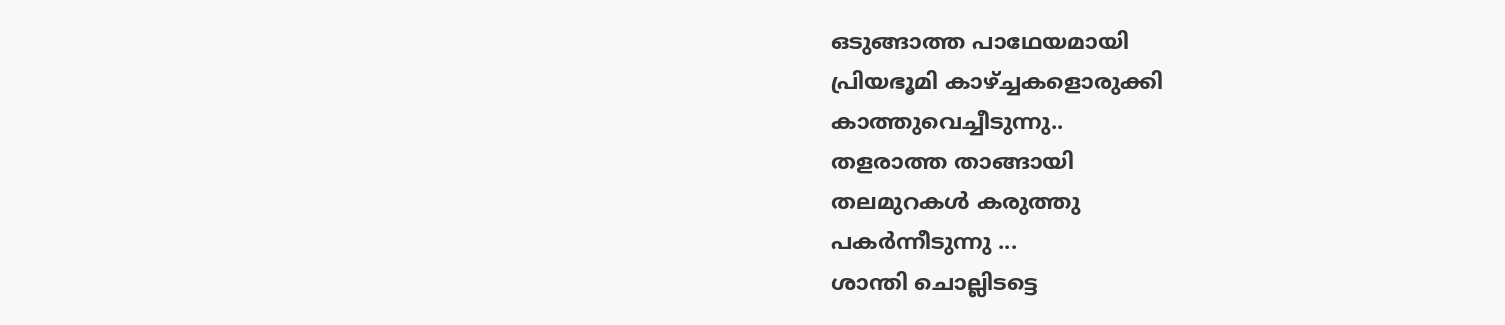ഒടുങ്ങാത്ത പാഥേയമായി
പ്രിയഭൂമി കാഴ്ച്ചകളൊരുക്കി
കാത്തുവെച്ചീടുന്നു..
തളരാത്ത താങ്ങായി
തലമുറകള്‍ കരുത്തു
പകര്‍ന്നീടുന്നു ...
ശാന്തി ചൊല്ലിടട്ടെ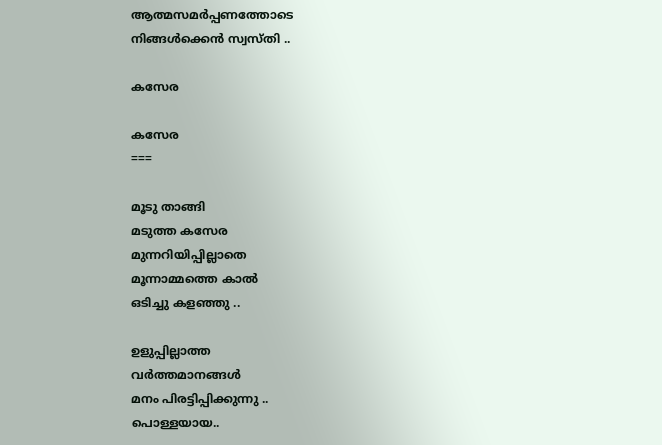ആത്മസമര്‍പ്പണത്തോടെ
നിങ്ങള്‍ക്കെന്‍ സ്വസ്തി ..

കസേര

കസേര
===

മൂടു താങ്ങി
മടുത്ത കസേര
മുന്നറിയിപ്പില്ലാതെ
മൂന്നാമ്മത്തെ കാല്‍
ഒടിച്ചു കളഞ്ഞു ..

ഉളുപ്പില്ലാത്ത
വര്‍ത്തമാനങ്ങള്‍
മനം പിരട്ടിപ്പിക്കുന്നു ..
പൊള്ളയായ..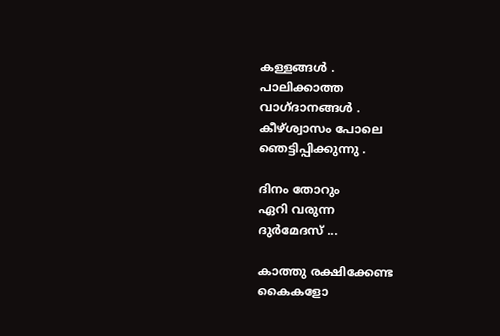കള്ളങ്ങള്‍ .
പാലിക്കാത്ത
വാഗ്ദാനങ്ങള്‍ .
കീഴ്ശ്വാസം പോലെ
ഞെട്ടിപ്പിക്കുന്നു .

ദിനം തോറും
ഏറി വരുന്ന
ദുര്‍മേദസ് ...

കാത്തു രക്ഷിക്കേണ്ട
കൈകളോ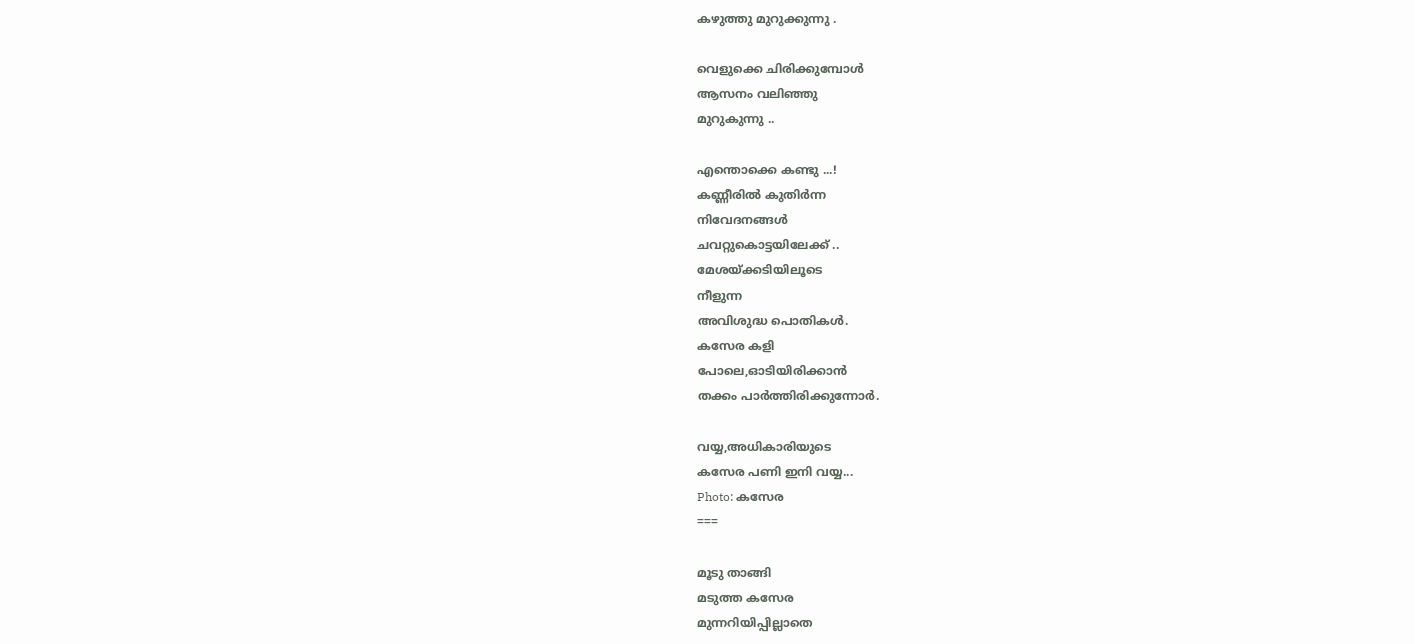കഴുത്തു മുറുക്കുന്നു .

വെളുക്കെ ചിരിക്കുമ്പോള്‍
ആസനം വലിഞ്ഞു
മുറുകുന്നു ..

എന്തൊക്കെ കണ്ടു ...!
കണ്ണീരില്‍ കുതിര്‍ന്ന
നിവേദനങ്ങള്‍
ചവറ്റുകൊട്ടയിലേക്ക് ..
മേശയ്ക്കടിയിലൂടെ
നീളുന്ന
അവിശുദ്ധ പൊതികള്‍.
കസേര കളി
പോലെ,ഓടിയിരിക്കാന്‍
തക്കം പാര്‍ത്തിരിക്കുന്നോര്‍.

വയ്യ,അധികാരിയുടെ
കസേര പണി ഇനി വയ്യ...
Photo: കസേര
===

മൂടു താങ്ങി
മടുത്ത കസേര
മുന്നറിയിപ്പില്ലാതെ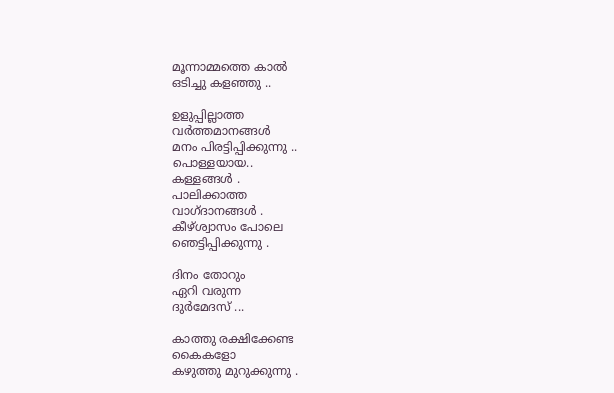മൂന്നാമ്മത്തെ കാല്‍
ഒടിച്ചു കളഞ്ഞു ..

ഉളുപ്പില്ലാത്ത
വര്‍ത്തമാനങ്ങള്‍
മനം പിരട്ടിപ്പിക്കുന്നു ..
പൊള്ളയായ..
കള്ളങ്ങള്‍ .
പാലിക്കാത്ത
വാഗ്ദാനങ്ങള്‍ .
കീഴ്ശ്വാസം പോലെ
ഞെട്ടിപ്പിക്കുന്നു .

ദിനം തോറും
ഏറി വരുന്ന
ദുര്‍മേദസ് ...

കാത്തു രക്ഷിക്കേണ്ട
കൈകളോ
കഴുത്തു മുറുക്കുന്നു .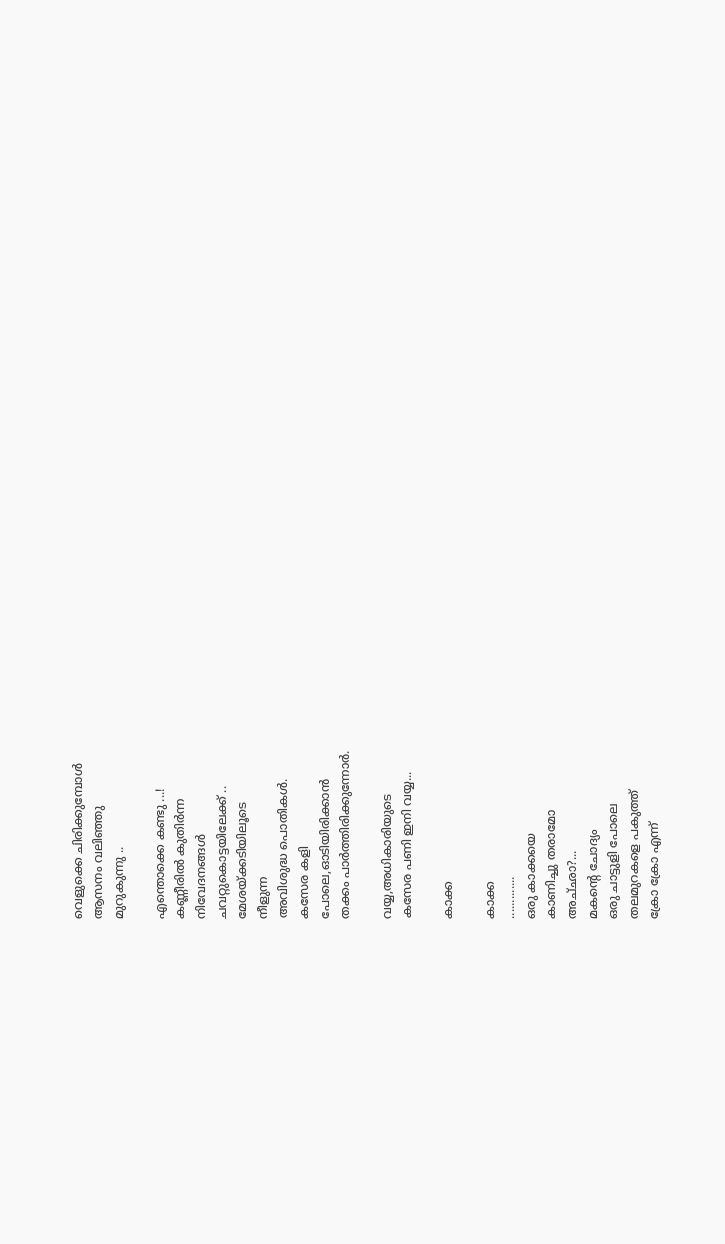വെളുക്കെ ചിരിക്കുമ്പോള്‍
ആസനം വലിഞ്ഞു
മുറുകുന്നു ..

എന്തൊക്കെ കണ്ടു ...!
കണ്ണീരില്‍ കുതിര്‍ന്ന
നിവേദനങ്ങള്‍
ചവറ്റുകൊട്ടയിലേക്ക് ..
മേശയ്ക്കടിയിലൂടെ
നീളുന്ന
അവിശുദ്ധ പൊതികള്‍.
കസേര കളി
പോലെ,ഓടിയിരിക്കാന്‍
തക്കം പാര്‍ത്തിരിക്കുന്നോര്‍.

വയ്യ,അധികാരിയുടെ
കസേര പണി ഇനി വയ്യ...

കാക്ക

കാക്ക
.............
ഒരു കാക്കയെ
കാണിച്ചു തരാമോ
അച്‌ഛാ?...
മകന്‍റെ ചോദ്യം
ഒരു ചാട്ടുളി പോലെ
തലമുറകളെ പകുത്ത്
ക്രോ ക്രോ എന്ന്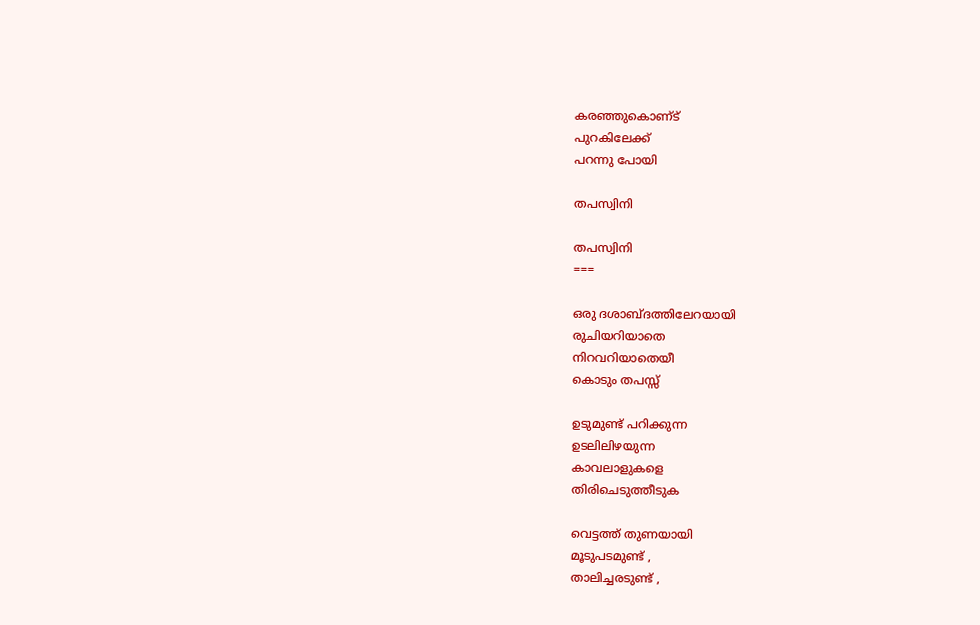കരഞ്ഞുകൊണ്‌ട്‌
പുറകിലേക്ക്
പറന്നു പോയി

തപസ്വിനി

തപസ്വിനി
===

ഒരു ദശാബ്ദത്തിലേറയായി
രുചിയറിയാതെ
നിറവറിയാതെയീ
കൊടും തപസ്സ്

ഉടുമുണ്ട് പറിക്കുന്ന
ഉടലിലിഴയുന്ന
കാവലാളുകളെ
തിരിചെടുത്തീടുക

വെട്ടത്ത് തുണയായി
മൂടുപടമുണ്ട് ,
താലിച്ചരടുണ്ട് ,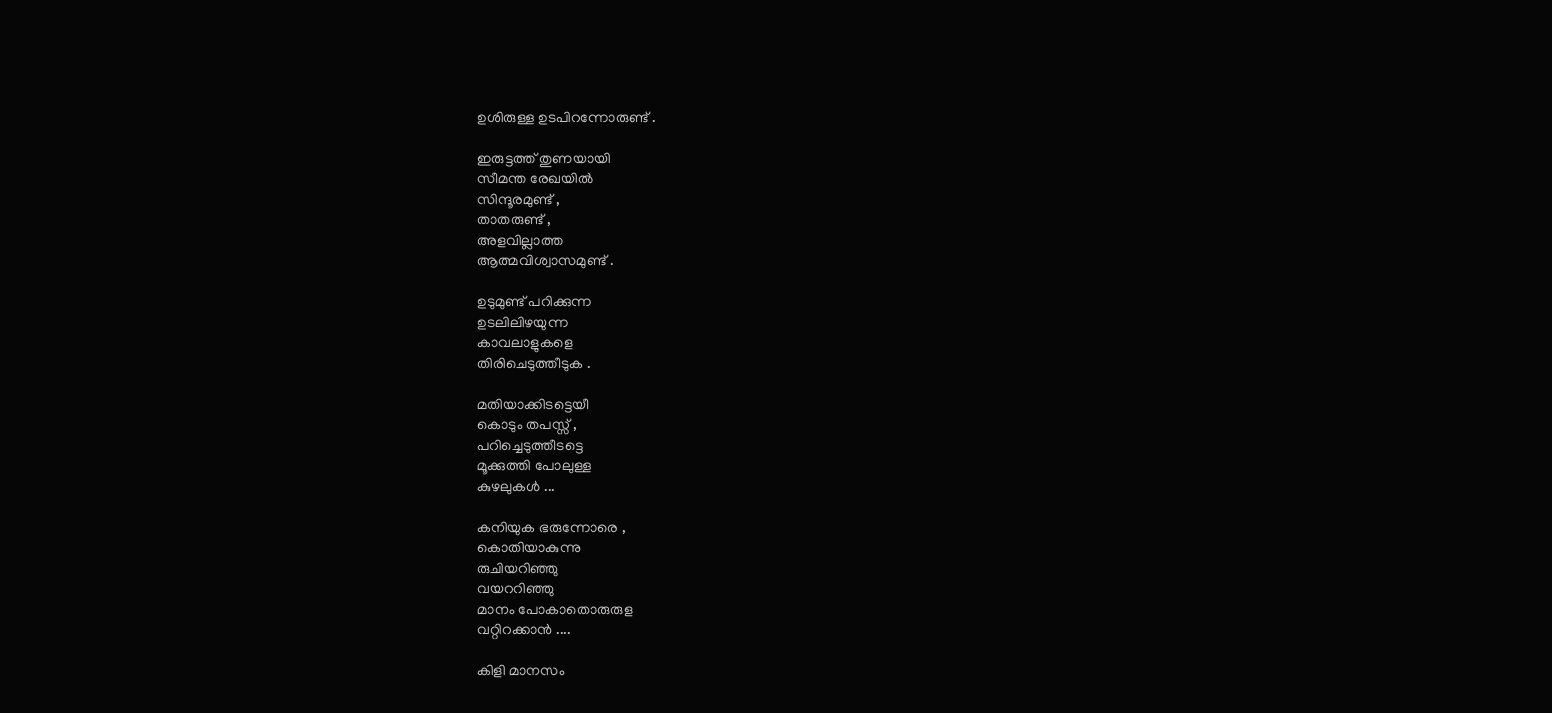ഉശിരുള്ള ഉടപിറന്നോരുണ്ട് .

ഇരുട്ടത്ത്‌ തുണയായി
സീമന്ത രേഖയിൽ
സിന്ദൂരമുണ്ട് ,
താതരുണ്ട് ,
അളവില്ലാത്ത
ആത്മവിശ്വാസമുണ്ട് .

ഉടുമുണ്ട് പറിക്കുന്ന
ഉടലിലിഴയുന്ന
കാവലാളുകളെ
തിരിചെടുത്തീടുക .

മതിയാക്കിടട്ടെയീ
കൊടും തപസ്സ് ,
പറിച്ചെടുത്തീടട്ടെ
മൂക്കുത്തി പോലുള്ള
കുഴലുകൾ ...

കനിയുക ഭരുന്നോരെ ,
കൊതിയാകുന്നു
രുചിയറിഞ്ഞു
വയററിഞ്ഞു
മാനം പോകാതൊരുരുള
വറ്റിറക്കാൻ ....

കിളി മാനസം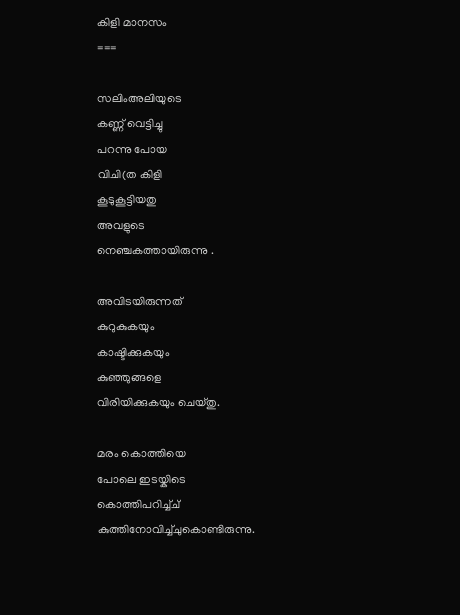കിളി മാനസം
===

സലിംഅലിയുടെ
കണ്ണ് വെട്ടിച്ചു
പറന്നു പോയ
വിചി(ത കിളി
കൂടുകൂട്ടിയതു
അവളുടെ
നെഞ്ചകത്തായിരുന്നു .

അവിടയിരുന്നത്
കുറുകുകയും
കാഷ്ടിക്കുകയും
കുഞ്ഞുങ്ങളെ
വിരിയിക്കുകയും ചെയ്തു.

മരം കൊത്തിയെ
പോലെ ഇടയ്കിടെ
കൊത്തിപറിച്ച്ച്
കുത്തിനോവിച്ച്ചുകൊണ്ടിരുന്നു.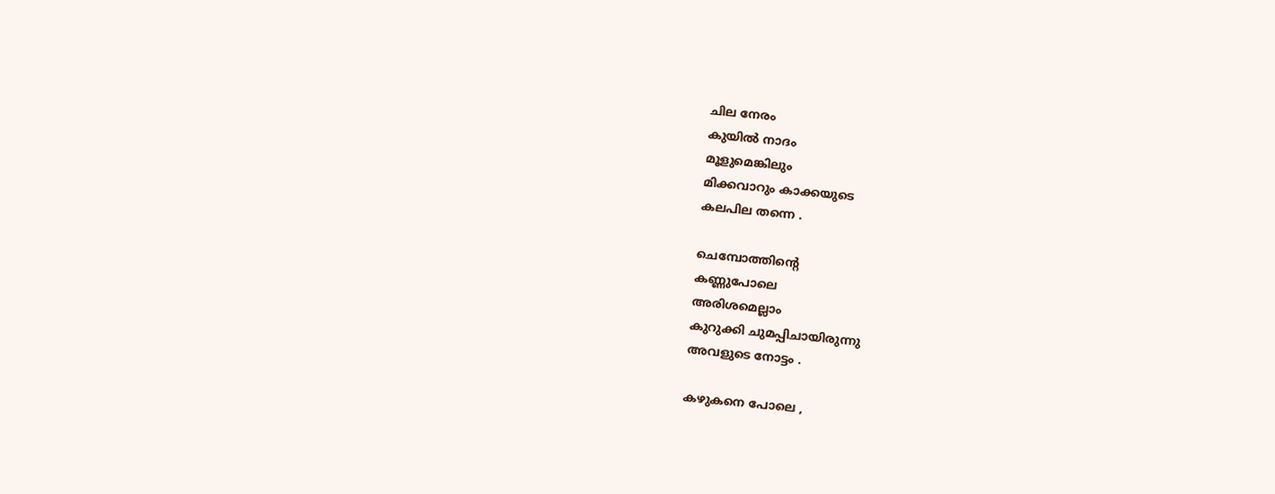ചില നേരം
കുയില്‍ നാദം
മൂളുമെങ്കിലും
മിക്കവാറും കാക്കയുടെ
കലപില തന്നെ .

ചെമ്പോത്തിന്റെ
കണ്ണുപോലെ
അരിശമെല്ലാം
കുറുക്കി ചുമപ്പിചായിരുന്നു
അവളുടെ നോട്ടം .

കഴുകനെ പോലെ ,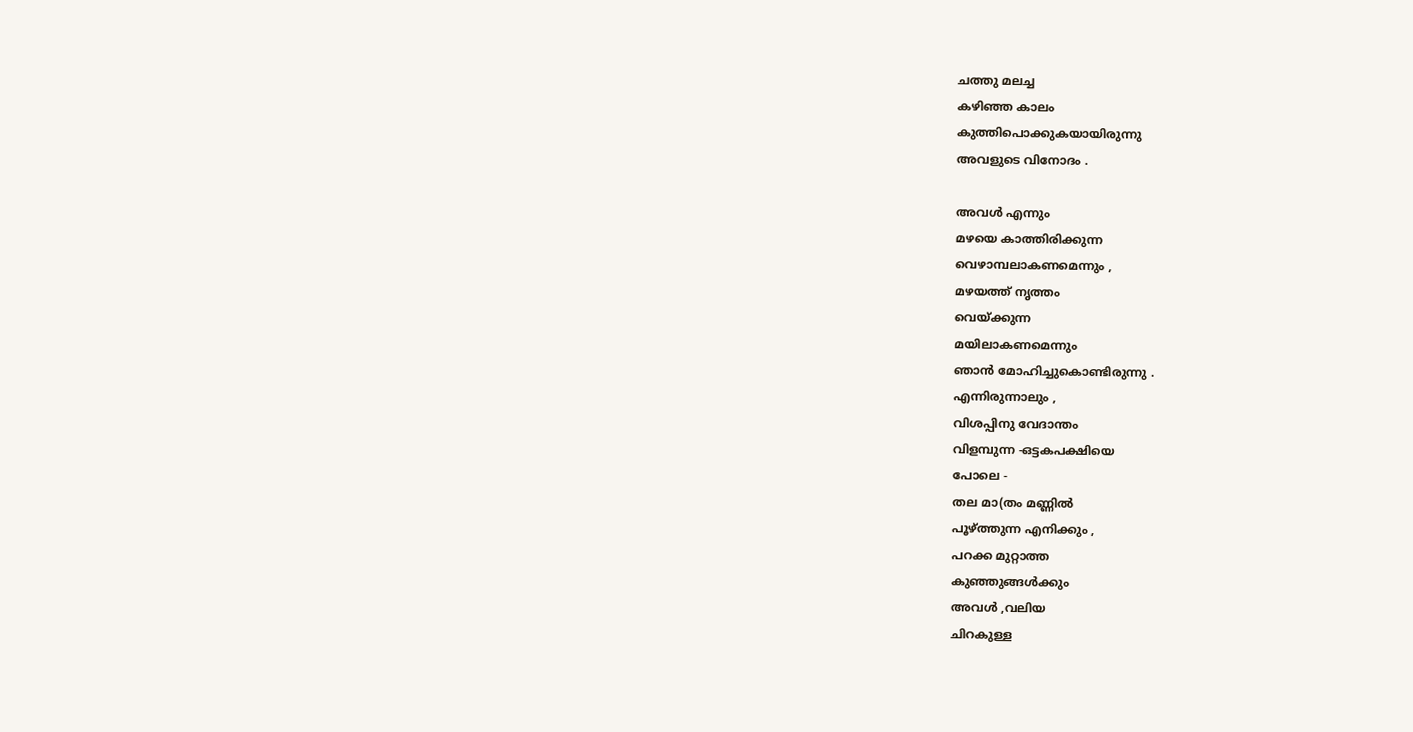ചത്തു മലച്ച
കഴിഞ്ഞ കാലം
കുത്തിപൊക്കുകയായിരുന്നു
അവളുടെ വിനോദം .

അവള്‍ എന്നും
മഴയെ കാത്തിരിക്കുന്ന
വെഴാമ്പലാകണമെന്നും ,
മഴയത്ത് നൃത്തം
വെയ്ക്കുന്ന
മയിലാകണമെന്നും
ഞാന്‍ മോഹിച്ചുകൊണ്ടിരുന്നു .
എന്നിരുന്നാലും ,
വിശപ്പിനു വേദാന്തം
വിളമ്പുന്ന -ഒട്ടകപക്ഷിയെ
പോലെ -
തല മാ(തം മണ്ണില്‍
പൂഴ്ത്തുന്ന എനിക്കും ,
പറക്ക മുറ്റാത്ത
കുഞ്ഞുങ്ങള്‍ക്കും
അവള്‍ ,വലിയ
ചിറകുള്ള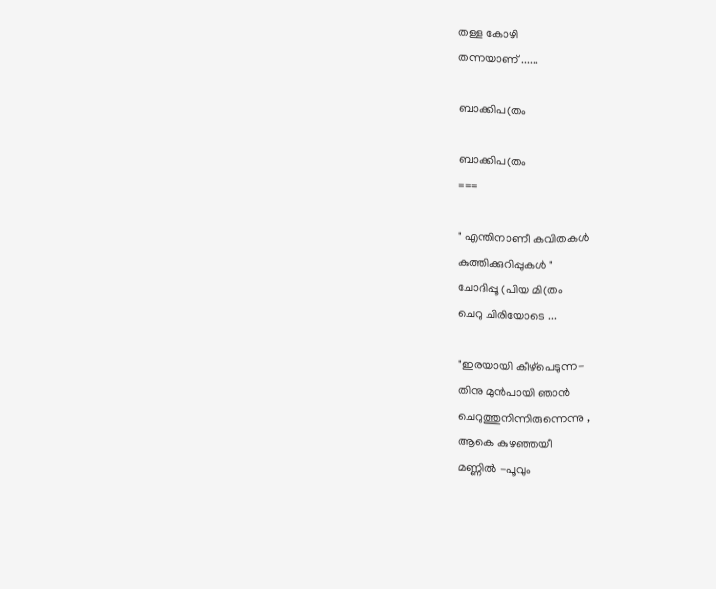തള്ള കോഴി
തന്നയാണ് ......

ബാക്കിപ(തം

ബാക്കിപ(തം
===

" എന്തിനാണീ കവിതകള്‍
കുത്തിക്കുറിപ്പുകള്‍ "
ചോദിപ്പൂ (പിയ മി(തം
ചെറു ചിരിയോടെ ...

"ഇരയായി കീഴ്പെടുന്ന-
തിനു മുന്‍പായി ഞാന്‍
ചെറുത്തുനിന്നിരുന്നെന്നു ,
ആകെ കുഴഞ്ഞയീ
മണ്ണില്‍ -പൂവും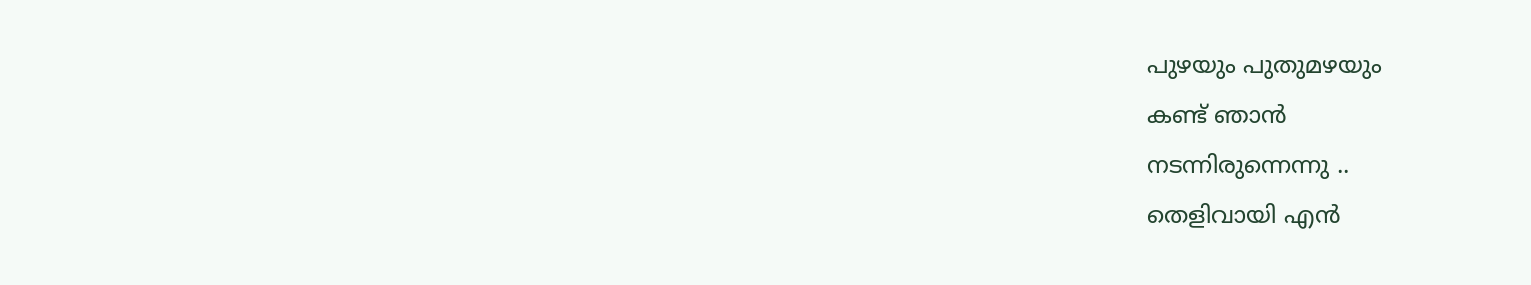പുഴയും പുതുമഴയും
കണ്ട് ഞാന്‍
നടന്നിരുന്നെന്നു ..
തെളിവായി എന്‍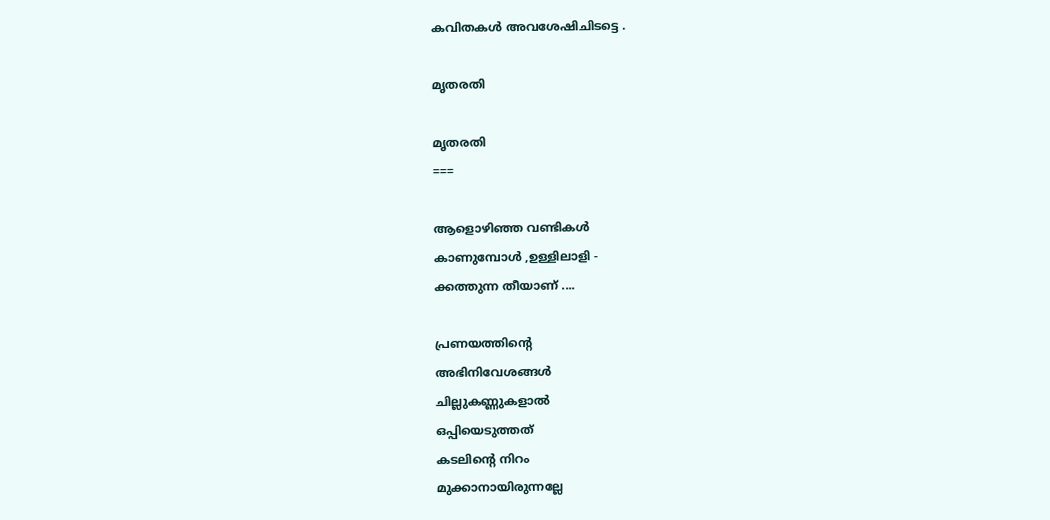കവിതകള്‍ അവശേഷിചിടട്ടെ .

മൃതരതി

മൃതരതി
===

ആളൊഴിഞ്ഞ വണ്ടികൾ
കാണുമ്പോൾ ,ഉള്ളിലാളി -
ക്കത്തുന്ന തീയാണ് ....

പ്രണയത്തിന്റെ
അഭിനിവേശങ്ങൾ
ചില്ലുകണ്ണുകളാൽ
ഒപ്പിയെടുത്തത്
കടലിന്റെ നിറം
മുക്കാനായിരുന്നല്ലേ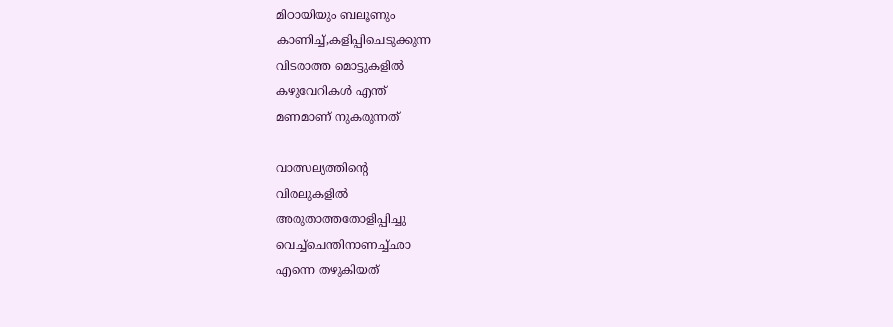മിഠായിയും ബലൂണും
കാണിച്ച്,കളിപ്പിചെടുക്കുന്ന
വിടരാത്ത മൊട്ടുകളിൽ
കഴുവേറികൾ എന്ത്
മണമാണ് നുകരുന്നത്

വാത്സല്യത്തിന്റെ
വിരലുകളിൽ
അരുതാത്തതോളിപ്പിച്ചു
വെച്ച്ചെന്തിനാണച്ച്ഛാ
എന്നെ തഴുകിയത്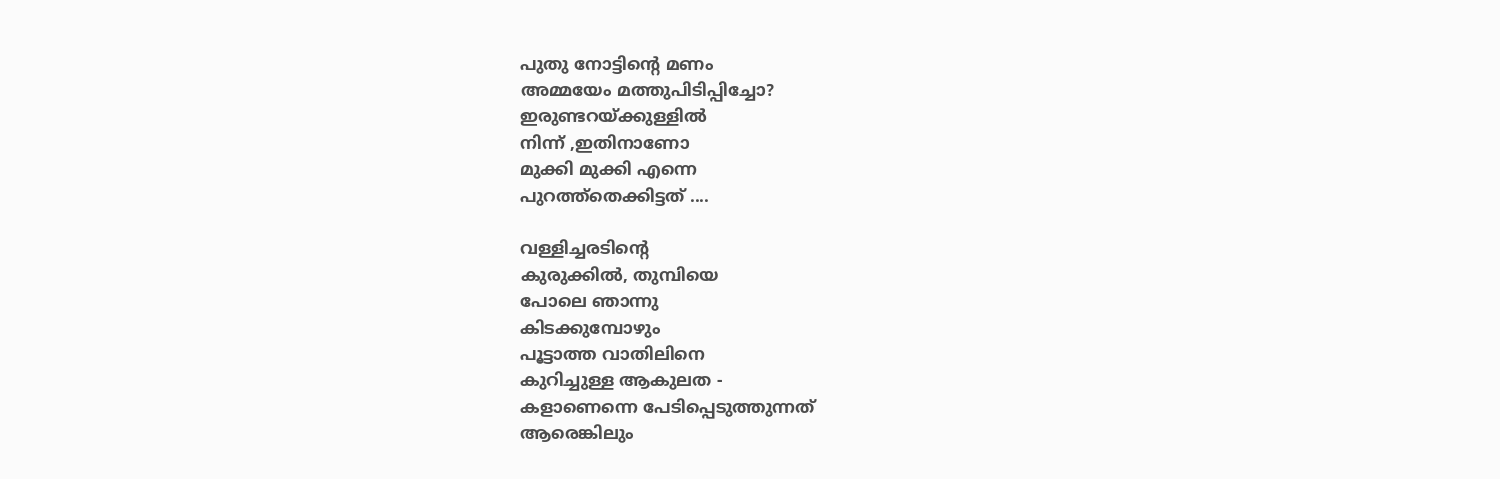പുതു നോട്ടിന്റെ മണം
അമ്മയേം മത്തുപിടിപ്പിച്ചോ?
ഇരുണ്ടറയ്ക്കുള്ളിൽ
നിന്ന് ,ഇതിനാണോ
മുക്കി മുക്കി എന്നെ
പുറത്ത്തെക്കിട്ടത്‌ ....

വള്ളിച്ചരടിന്റെ
കുരുക്കിൽ, തുമ്പിയെ
പോലെ ഞാന്നു
കിടക്കുമ്പോഴും
പൂട്ടാത്ത വാതിലിനെ
കുറിച്ചുള്ള ആകുലത -
കളാണെന്നെ പേടിപ്പെടുത്തുന്നത്
ആരെങ്കിലും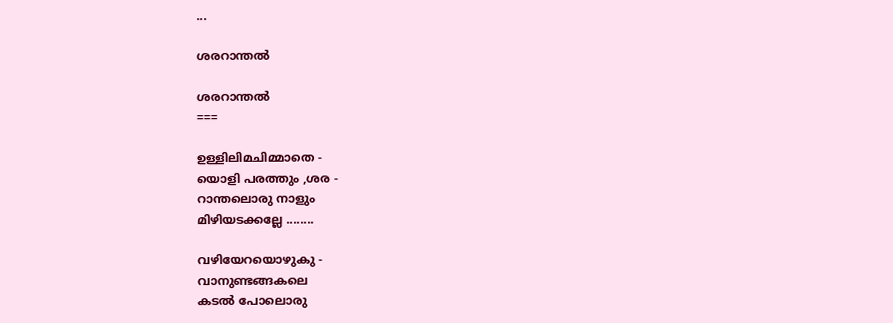...

ശരറാന്തൽ

ശരറാന്തൽ
===

ഉള്ളിലിമചിമ്മാതെ -
യൊളി പരത്തും ,ശര -
റാന്തലൊരു നാളും
മിഴിയടക്കല്ലേ ........

വഴിയേറയൊഴുകു -
വാനുണ്ടങ്ങകലെ
കടൽ പോലൊരു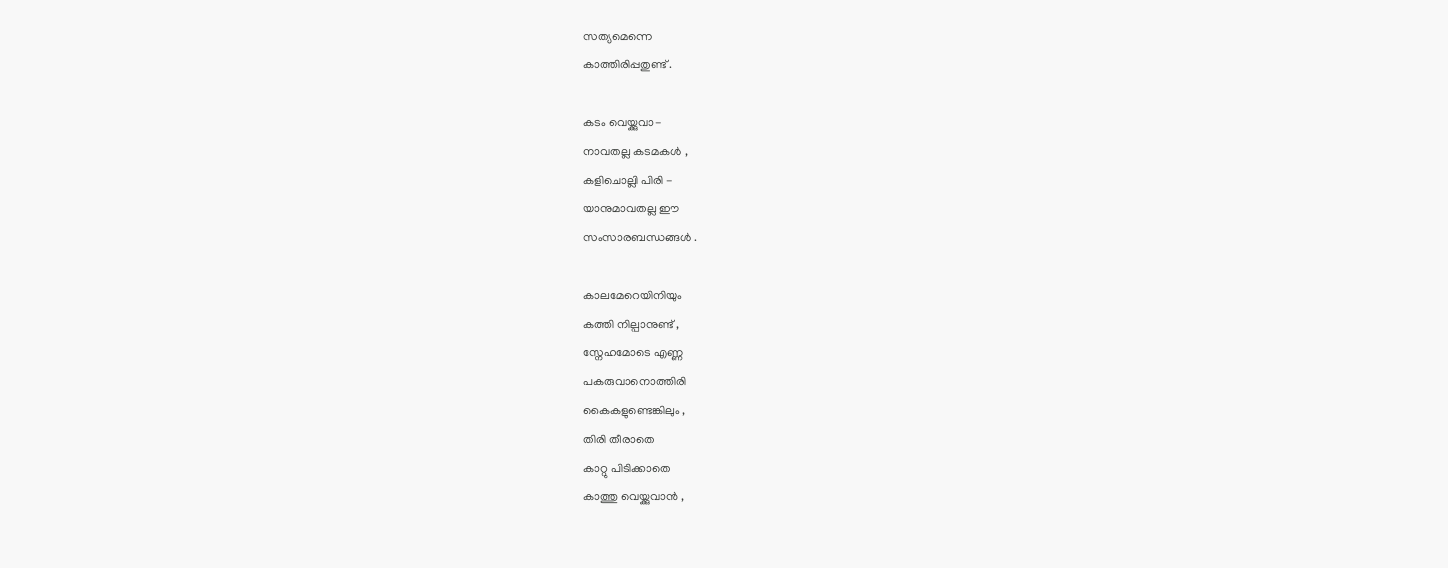സത്യമെന്നെ
കാത്തിരിപ്പതുണ്ട് .

കടം വെയ്ക്കുവാ-
നാവതല്ല കടമകൾ ,
കളിചൊല്ലി പിരി -
യാനുമാവതല്ല ഈ
സംസാരബന്ധങ്ങൾ .

കാലമേറെയിനിയും
കത്തി നില്പാനുണ്ട് ,
സ്നേഹമോടെ എണ്ണ
പകരുവാനൊത്തിരി
കൈകളുണ്ടെങ്കിലും ,
തിരി തീരാതെ
കാറ്റു പിടിക്കാതെ
കാത്തു വെയ്ക്കുവാൻ ,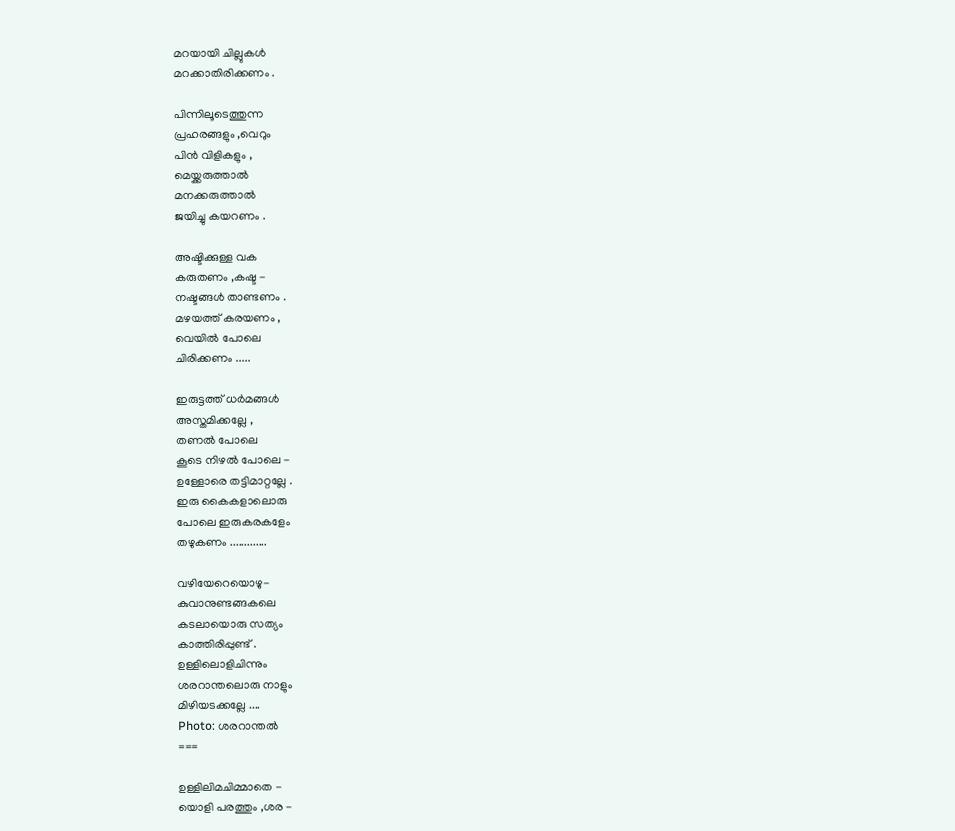മറയായി ചില്ലുകൾ
മറക്കാതിരിക്കണം .

പിന്നിലൂടെത്തുന്ന
പ്രഹരങ്ങളും ,വെറും
പിൻ വിളികളും ,
മെയ്ക്കരുത്താൽ
മനക്കരുത്താൽ
ജയിച്ചു കയറണം .

അഷ്ടിക്കുള്ള വക
കരുതണം ,കഷ്ട -
നഷ്ടങ്ങൾ താണ്ടണം .
മഴയത്ത് കരയണം ,
വെയിൽ പോലെ
ചിരിക്കണം .....

ഇരുട്ടത്ത്‌ ധർമങ്ങൾ
അസ്തമിക്കല്ലേ ,
തണൽ പോലെ
കൂടെ നിഴൽ പോലെ -
ഉള്ളോരെ തട്ടിമാറ്റല്ലേ .
ഇരു കൈകളാലൊരു
പോലെ ഇരുകരകളേം
തഴുകണം .............

വഴിയേറെയൊഴു-
കുവാനുണ്ടങ്ങകലെ
കടലായൊരു സത്യം
കാത്തിരിപ്പുണ്ട് .
ഉള്ളിലൊളിചിന്നും
ശരറാന്തലൊരു നാളും
മിഴിയടക്കല്ലേ ....
Photo: ശരറാന്തൽ
===

ഉള്ളിലിമചിമ്മാതെ -
യൊളി പരത്തും ,ശര -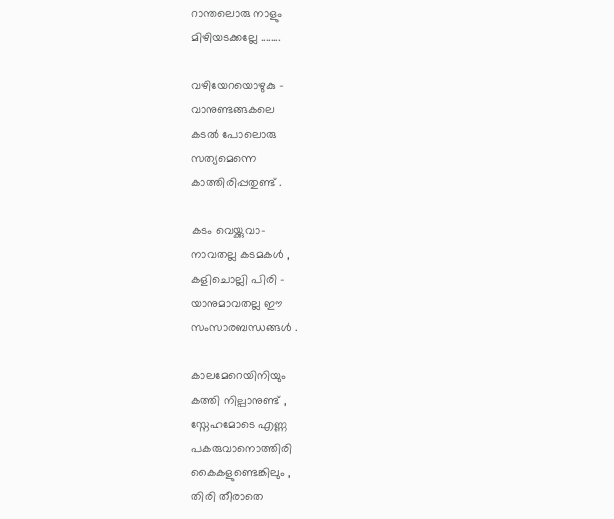റാന്തലൊരു നാളും
മിഴിയടക്കല്ലേ ........

വഴിയേറയൊഴുകു -
വാനുണ്ടങ്ങകലെ
കടൽ പോലൊരു
സത്യമെന്നെ
കാത്തിരിപ്പതുണ്ട് .

കടം വെയ്ക്കുവാ-
നാവതല്ല കടമകൾ ,
കളിചൊല്ലി പിരി -
യാനുമാവതല്ല ഈ
സംസാരബന്ധങ്ങൾ .

കാലമേറെയിനിയും
കത്തി നില്പാനുണ്ട് ,
സ്നേഹമോടെ എണ്ണ
പകരുവാനൊത്തിരി
കൈകളുണ്ടെങ്കിലും ,
തിരി തീരാതെ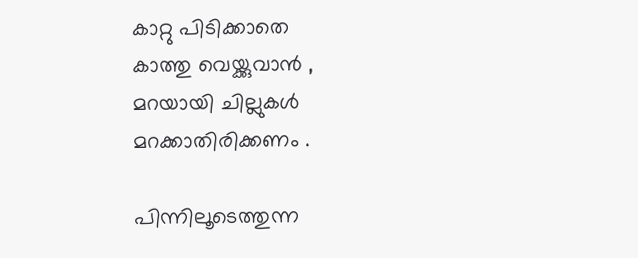കാറ്റു പിടിക്കാതെ
കാത്തു വെയ്ക്കുവാൻ ,
മറയായി ചില്ലുകൾ
മറക്കാതിരിക്കണം .

പിന്നിലൂടെത്തുന്ന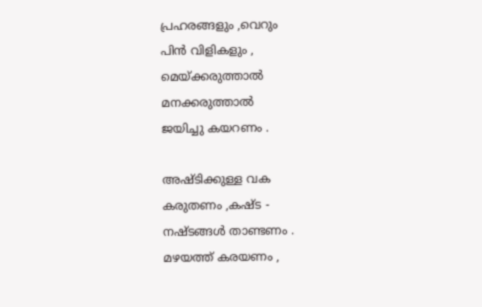പ്രഹരങ്ങളും ,വെറും
പിൻ വിളികളും ,
മെയ്ക്കരുത്താൽ
മനക്കരുത്താൽ
ജയിച്ചു കയറണം .

അഷ്ടിക്കുള്ള വക
കരുതണം ,കഷ്ട -
നഷ്ടങ്ങൾ താണ്ടണം .
മഴയത്ത് കരയണം ,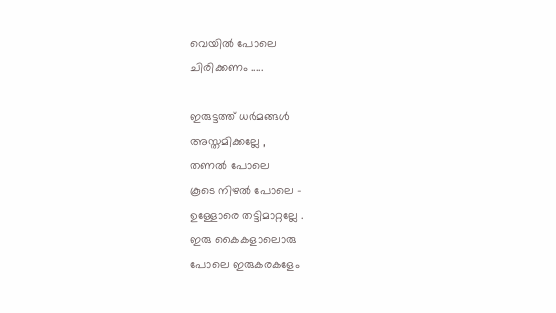വെയിൽ പോലെ
ചിരിക്കണം .....

ഇരുട്ടത്ത്‌ ധർമങ്ങൾ
അസ്തമിക്കല്ലേ ,
തണൽ പോലെ
കൂടെ നിഴൽ പോലെ -
ഉള്ളോരെ തട്ടിമാറ്റല്ലേ .
ഇരു കൈകളാലൊരു
പോലെ ഇരുകരകളേം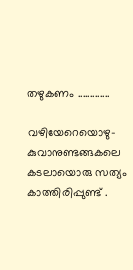തഴുകണം .............

വഴിയേറെയൊഴു-
കുവാനുണ്ടങ്ങകലെ
കടലായൊരു സത്യം
കാത്തിരിപ്പുണ്ട് .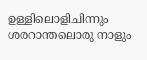ഉള്ളിലൊളിചിന്നും
ശരറാന്തലൊരു നാളും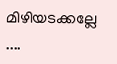മിഴിയടക്കല്ലേ ....